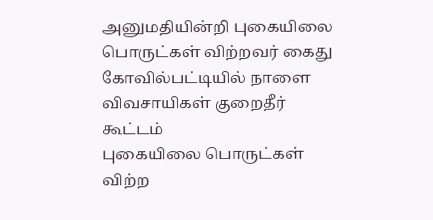அனுமதியின்றி புகையிலை பொருட்கள் விற்றவர் கைது
கோவில்பட்டியில் நாளை விவசாயிகள் குறைதீர் கூட்டம்
புகையிலை பொருட்கள் விற்ற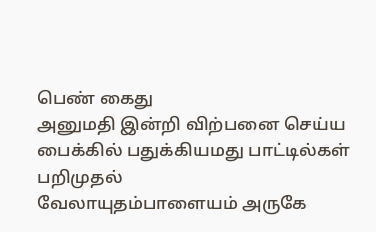பெண் கைது
அனுமதி இன்றி விற்பனை செய்ய பைக்கில் பதுக்கியமது பாட்டில்கள் பறிமுதல்
வேலாயுதம்பாளையம் அருகே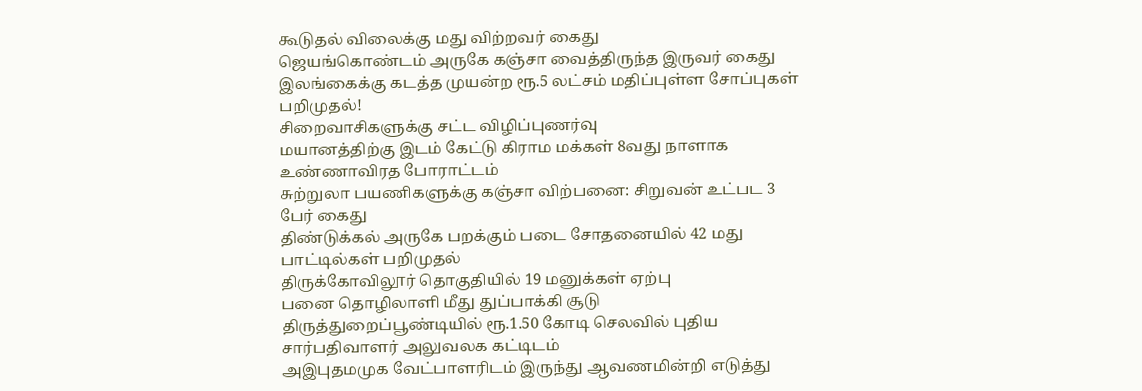கூடுதல் விலைக்கு மது விற்றவர் கைது
ஜெயங்கொண்டம் அருகே கஞ்சா வைத்திருந்த இருவர் கைது
இலங்கைக்கு கடத்த முயன்ற ரூ.5 லட்சம் மதிப்புள்ள சோப்புகள் பறிமுதல்!
சிறைவாசிகளுக்கு சட்ட விழிப்புணர்வு
மயானத்திற்கு இடம் கேட்டு கிராம மக்கள் 8வது நாளாக உண்ணாவிரத போராட்டம்
சுற்றுலா பயணிகளுக்கு கஞ்சா விற்பனை: சிறுவன் உட்பட 3 பேர் கைது
திண்டுக்கல் அருகே பறக்கும் படை சோதனையில் 42 மது பாட்டில்கள் பறிமுதல்
திருக்கோவிலூர் தொகுதியில் 19 மனுக்கள் ஏற்பு
பனை தொழிலாளி மீது துப்பாக்கி சூடு
திருத்துறைப்பூண்டியில் ரூ.1.50 கோடி செலவில் புதிய சார்பதிவாளர் அலுவலக கட்டிடம்
அஇபுதமமுக வேட்பாளரிடம் இருந்து ஆவணமின்றி எடுத்து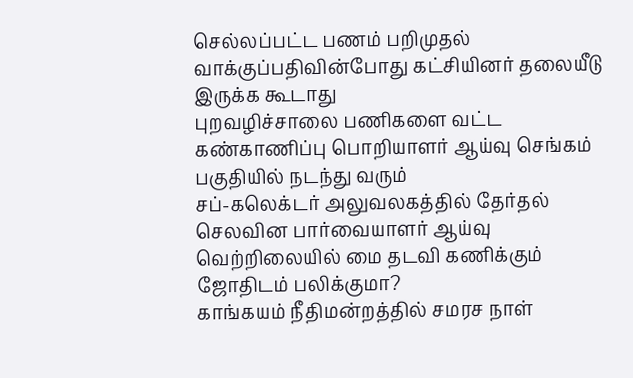செல்லப்பட்ட பணம் பறிமுதல்
வாக்குப்பதிவின்போது கட்சியினர் தலையீடு இருக்க கூடாது
புறவழிச்சாலை பணிகளை வட்ட கண்காணிப்பு பொறியாளர் ஆய்வு செங்கம் பகுதியில் நடந்து வரும்
சப்-கலெக்டர் அலுவலகத்தில் தேர்தல் செலவின பார்வையாளர் ஆய்வு
வெற்றிலையில் மை தடவி கணிக்கும் ஜோதிடம் பலிக்குமா?
காங்கயம் நீதிமன்றத்தில் சமரச நாள்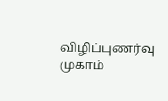விழிப்புணர்வு முகாம்